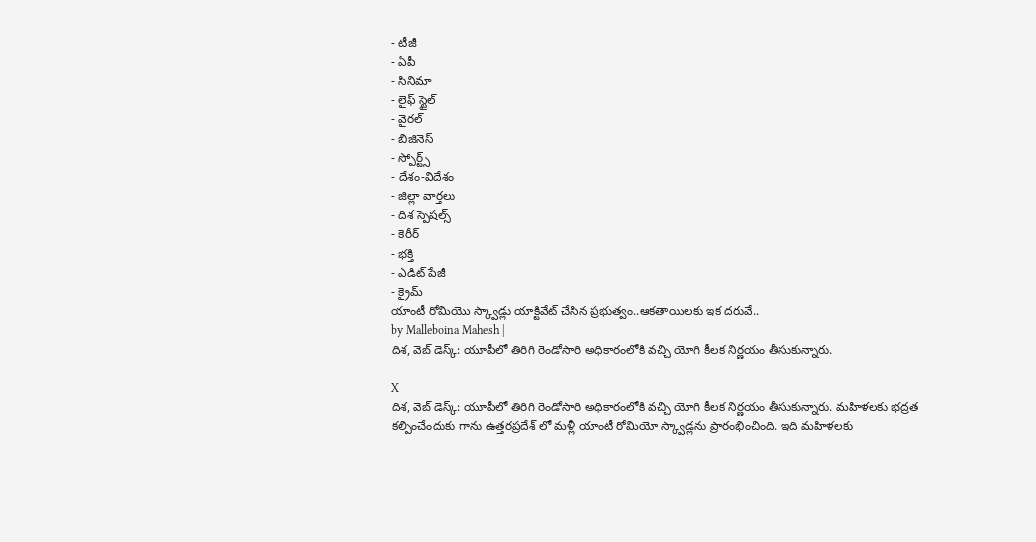- టీజీ
- ఏపీ
- సినిమా
- లైఫ్ స్టైల్
- వైరల్
- బిజినెస్
- స్పోర్ట్స్
- దేశం-విదేశం
- జిల్లా వార్తలు
- దిశ స్పెషల్స్
- కెరీర్
- భక్తి
- ఎడిట్ పేజీ
- క్రైమ్
యాంటీ రోమియొ స్క్వాడ్లు యాక్టివేట్ చేసిన ప్రభుత్వం..ఆకతాయిలకు ఇక దరువే..
by Malleboina Mahesh |
దిశ, వెబ్ డెస్క్: యూపీలో తిరిగి రెండోసారి అధికారంలోకి వచ్చి యోగి కీలక నిర్ణయం తీసుకున్నారు.

X
దిశ, వెబ్ డెస్క్: యూపీలో తిరిగి రెండోసారి అధికారంలోకి వచ్చి యోగి కీలక నిర్ణయం తీసుకున్నారు. మహిళలకు భద్రత కల్పించేందుకు గాను ఉత్తరప్రదేశ్ లో మళ్లీ యాంటీ రోమియో స్క్వాడ్లను ప్రారంభించింది. ఇది మహిళలకు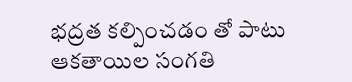భద్రత కల్పించడం తో పాటు ఆకతాయిల సంగతి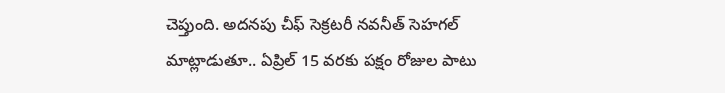చెప్తుంది. అదనపు చీఫ్ సెక్రటరీ నవనీత్ సెహగల్ మాట్లాడుతూ.. ఏప్రిల్ 15 వరకు పక్షం రోజుల పాటు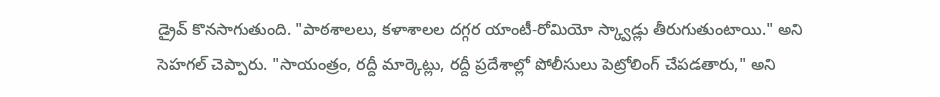డ్రైవ్ కొనసాగుతుంది. "పాఠశాలలు, కళాశాలల దగ్గర యాంటీ-రోమియో స్క్వాడ్లు తీరుగుతుంటాయి." అని సెహగల్ చెప్పారు. "సాయంత్రం, రద్దీ మార్కెట్లు, రద్దీ ప్రదేశాల్లో పోలీసులు పెట్రోలింగ్ చేపడతారు," అని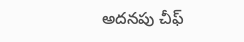అదనపు చీఫ్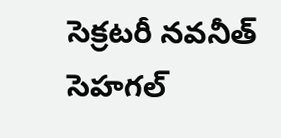సెక్రటరీ నవనీత్ సెహగల్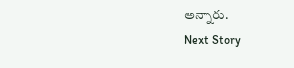అన్నారు.
Next Story